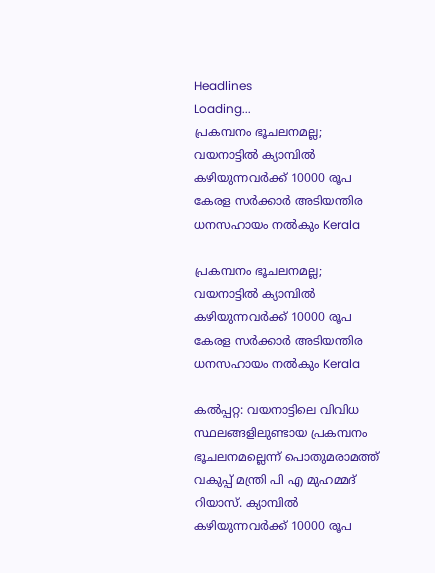Headlines
Loading...
പ്രകമ്പനം ഭൂചലനമല്ല; വയനാട്ടില്‍ ക്യാമ്പിൽ കഴിയുന്നവർക്ക് 10000 രൂപ കേരള സർക്കാർ അടിയന്തിര ധനസഹായം നല്‍കും Kerala

പ്രകമ്പനം ഭൂചലനമല്ല; വയനാട്ടില്‍ ക്യാമ്പിൽ കഴിയുന്നവർക്ക് 10000 രൂപ കേരള സർക്കാർ അടിയന്തിര ധനസഹായം നല്‍കും Kerala

കല്‍പ്പറ്റ: വയനാട്ടിലെ വിവിധ സ്ഥലങ്ങളിലുണ്ടായ പ്രകമ്പനം ഭൂചലനമല്ലെന്ന് പൊതുമരാമത്ത് വകുപ്പ് മന്ത്രി പി എ മുഹമ്മദ് റിയാസ്. ക്യാമ്പിൽ കഴിയുന്നവർക്ക് 10000 രൂപ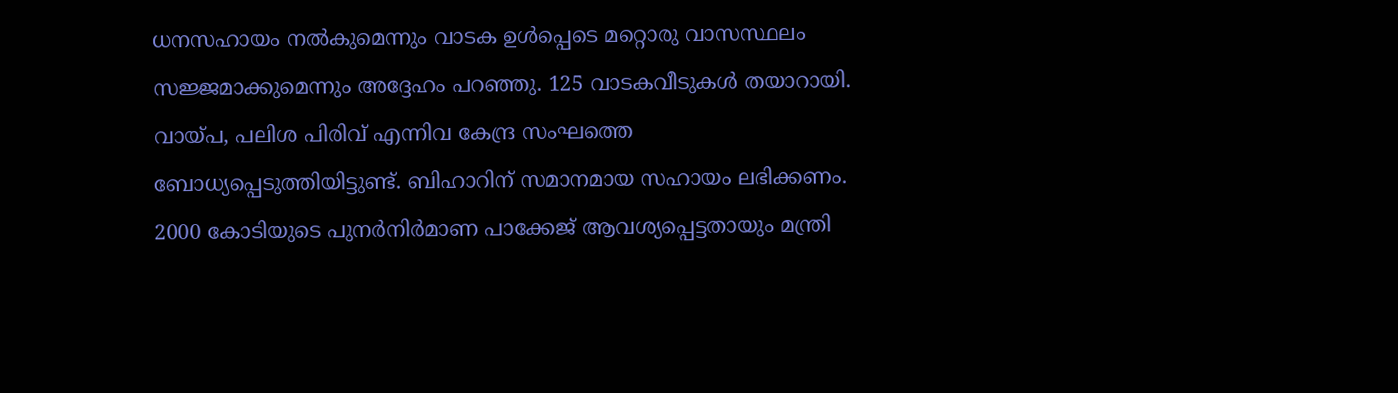ധനസഹായം നല്‍കുമെന്നും വാടക ഉൾപ്പെടെ മറ്റൊരു വാസസ്ഥലം സജ്ജമാക്കുമെന്നും അദ്ദേഹം പറഞ്ഞു. 125 വാടകവീടുകൾ തയാറായി. വായ്പ, പലിശ പിരിവ് എന്നിവ കേന്ദ്ര സംഘത്തെ ബോധ്യപ്പെടുത്തിയിട്ടുണ്ട്. ബിഹാറിന് സമാനമായ സഹായം ലഭിക്കണം. 2000 കോടിയുടെ പുനർനിർമാണ പാക്കേജ് ആവശ്യപ്പെട്ടതായും മന്ത്രി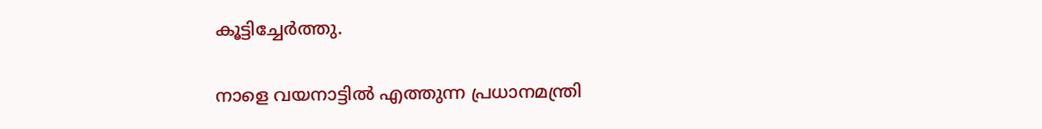കൂട്ടിച്ചേര്‍ത്തു.

നാളെ വയനാട്ടില്‍ എത്തുന്ന പ്രധാനമന്ത്രി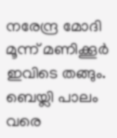നരേന്ദ്ര മോദി മൂന്ന് മണിക്കൂർ ഇവിടെ തങ്ങും. ബെയ്ലി പാലം വരെ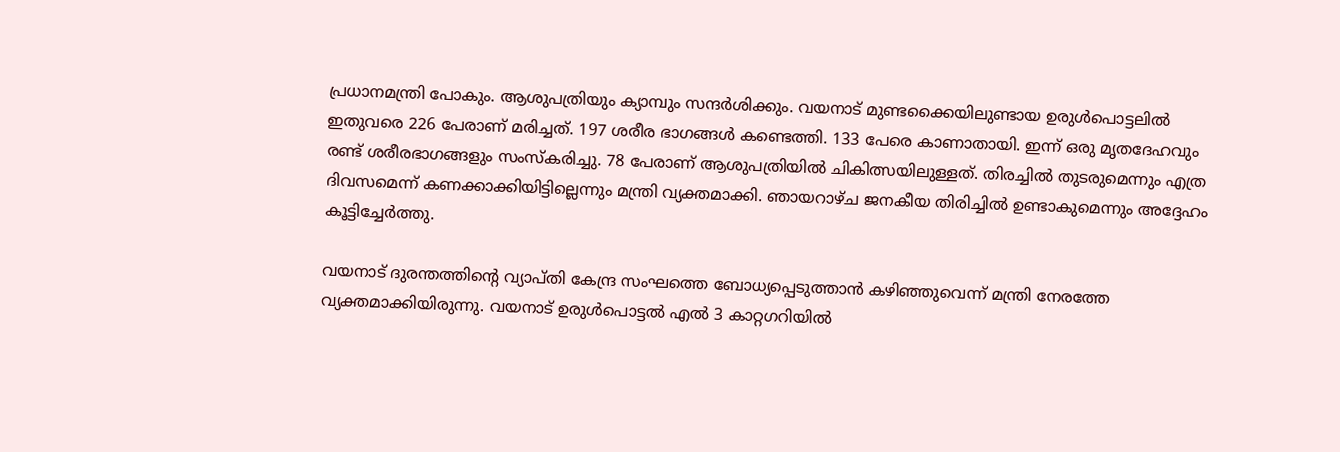പ്രധാനമന്ത്രി പോകും. ആശുപത്രിയും ക്യാമ്പും സന്ദർശിക്കും. വയനാട് മുണ്ടക്കൈയിലുണ്ടായ ഉരുള്‍പൊട്ടലില്‍ ഇതുവരെ 226 പേരാണ് മരിച്ചത്. 197 ശരീര ഭാഗങ്ങൾ കണ്ടെത്തി. 133 പേരെ കാണാതായി. ഇന്ന് ഒരു മൃതദേഹവും രണ്ട് ശരീരഭാഗങ്ങളും സംസ്കരിച്ചു. 78 പേരാണ് ആശുപത്രിയിൽ ചികിത്സയിലുള്ളത്. തിരച്ചിൽ തുടരുമെന്നും എത്ര ദിവസമെന്ന് കണക്കാക്കിയിട്ടില്ലെന്നും മന്ത്രി വ്യക്തമാക്കി. ഞായറാഴ്ച ജനകീയ തിരിച്ചിൽ ഉണ്ടാകുമെന്നും അദ്ദേഹം കൂട്ടിച്ചേര്‍ത്തു.

വയനാട് ദുരന്തത്തിന്റെ വ്യാപ്തി കേന്ദ്ര സംഘത്തെ ബോധ്യപ്പെടുത്താൻ കഴിഞ്ഞുവെന്ന് മന്ത്രി നേരത്തേ വ്യക്തമാക്കിയിരുന്നു. വയനാട് ഉരുൾപൊട്ടൽ എൽ 3 കാറ്റഗറിയിൽ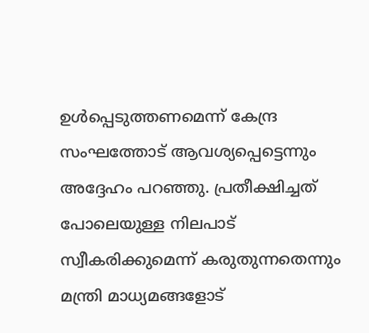ഉൾപ്പെടുത്തണമെന്ന് കേന്ദ്ര സംഘത്തോട് ആവശ്യപ്പെട്ടെന്നും അദ്ദേഹം പറഞ്ഞു. പ്രതീക്ഷിച്ചത് പോലെയുള്ള നിലപാട് സ്വീകരിക്കുമെന്ന് കരുതുന്നതെന്നും മന്ത്രി മാധ്യമങ്ങളോട്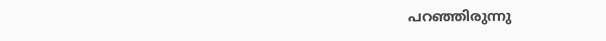പറഞ്ഞിരുന്നു